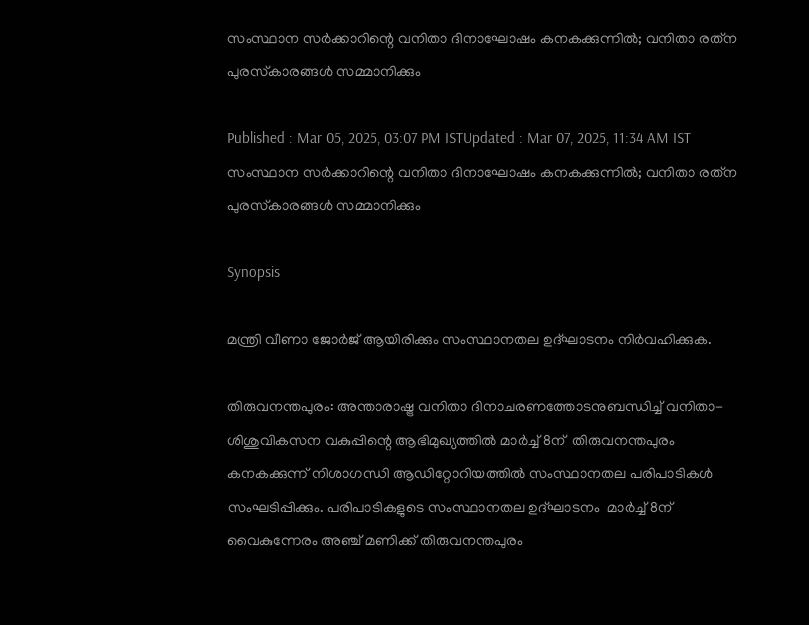സംസ്ഥാന സർക്കാറിന്റെ വനിതാ ദിനാഘോഷം കനകക്കുന്നിൽ; വനിതാ രത്‌ന പുരസ്‌കാരങ്ങൾ സമ്മാനിക്കും

Published : Mar 05, 2025, 03:07 PM ISTUpdated : Mar 07, 2025, 11:34 AM IST
സംസ്ഥാന സർക്കാറിന്റെ വനിതാ ദിനാഘോഷം കനകക്കുന്നിൽ; വനിതാ രത്‌ന പുരസ്‌കാരങ്ങൾ സമ്മാനിക്കും

Synopsis

മന്ത്രി വീണാ ജോർജ് ആയിരിക്കും സംസ്ഥാനതല ഉദ്ഘാടനം നിർവഹിക്കുക.

തിരുവനന്തപുരം: അന്താരാഷ്ട്ര വനിതാ ദിനാചരണത്തോടനുബന്ധിച്ച് വനിതാ-ശിശുവികസന വകുപ്പിന്റെ ആഭിമുഖ്യത്തിൽ മാർച്ച് 8ന്  തിരുവനന്തപുരം കനകക്കുന്ന് നിശാഗന്ധി ആഡിറ്റോറിയത്തിൽ സംസ്ഥാനതല പരിപാടികൾ സംഘടിപ്പിക്കും. പരിപാടികളുടെ സംസ്ഥാനതല ഉദ്ഘാടനം  മാർച്ച് 8ന് വൈകുന്നേരം അഞ്ച് മണിക്ക് തിരുവനന്തപുരം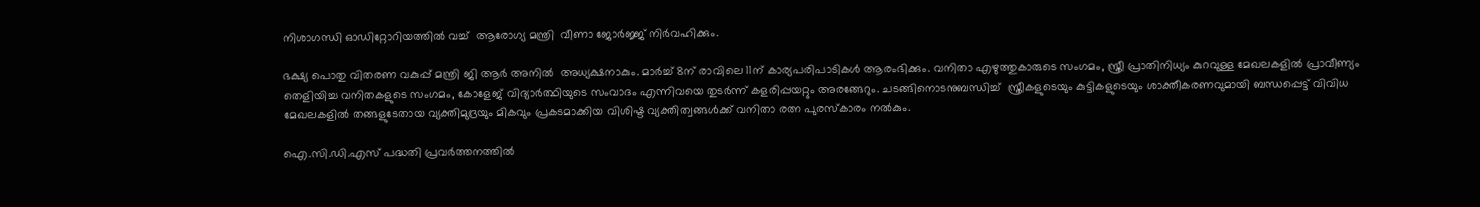നിശാഗന്ധി ഓഡിറ്റോറിയത്തിൽ വച്ച്  ആരോഗ്യ മന്ത്രി  വീണാ ജോർജ്ജ് നിർവഹിക്കും.

ഭക്ഷ്യ പൊതു വിതരണ വകുപ്പ് മന്ത്രി ജി ആർ അനിൽ  അധ്യക്ഷനാകും. മാർച്ച് 8ന് രാവിലെ 11ന് കാര്യപരിപാടികൾ ആരംഭിക്കും. വനിതാ എഴുത്തുകാരുടെ സംഗമം, സ്ത്രീ പ്രാതിനിധ്യം കുറവുള്ള മേഖലകളിൽ പ്രാവീണ്യം തെളിയിച്ച വനിതകളുടെ സംഗമം, കോളേജ് വിദ്യാർത്ഥിയുടെ സംവാദം എന്നിവയെ തുടർന്ന് കളരിപ്പയറ്റും അരങ്ങേറും. ചടങ്ങിനൊടനുബന്ധിച്ച്  സ്ത്രീകളുടെയും കുട്ടികളുടെയും ശാക്തീകരണവുമായി ബന്ധപ്പെട്ട് വിവിധ മേഖലകളിൽ തങ്ങളുടേതായ വ്യക്തിമുദ്രയും മികവും പ്രകടമാക്കിയ വിശിഷ്ട വ്യക്തിത്വങ്ങൾക്ക് വനിതാ രത്ന പുരസ്‌കാരം നൽകും.

ഐ.സി.ഡി.എസ് പദ്ധതി പ്രവർത്തനത്തിൽ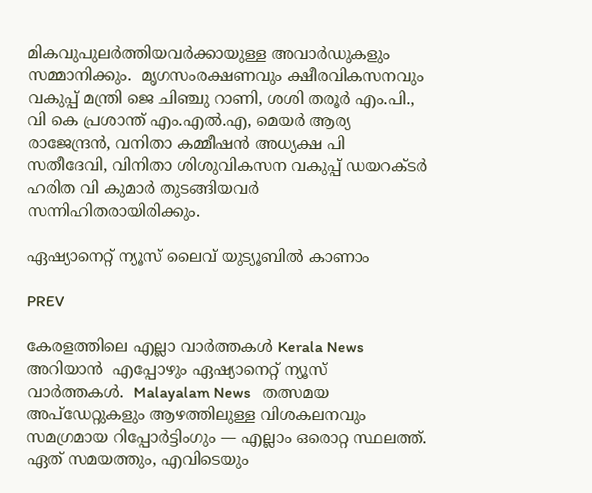മികവുപുലർത്തിയവർക്കായുള്ള അവാർഡുകളും സമ്മാനിക്കും.  മൃഗസംരക്ഷണവും ക്ഷീരവികസനവും വകുപ്പ് മന്ത്രി ജെ ചിഞ്ചു റാണി, ശശി തരൂർ എം.പി., വി കെ പ്രശാന്ത് എം.എൽ.എ, മെയർ ആര്യ രാജേന്ദ്രൻ, വനിതാ കമ്മീഷൻ അധ്യക്ഷ പി സതീദേവി, വിനിതാ ശിശുവികസന വകുപ്പ് ഡയറക്ടർ ഹരിത വി കുമാർ തുടങ്ങിയവർ സന്നിഹിതരായിരിക്കും.

ഏഷ്യാനെറ്റ് ന്യൂസ് ലൈവ് യുട്യൂബിൽ കാണാം

PREV

കേരളത്തിലെ എല്ലാ വാർത്തകൾ Kerala News അറിയാൻ  എപ്പോഴും ഏഷ്യാനെറ്റ് ന്യൂസ് വാർത്തകൾ.  Malayalam News   തത്സമയ അപ്‌ഡേറ്റുകളും ആഴത്തിലുള്ള വിശകലനവും സമഗ്രമായ റിപ്പോർട്ടിംഗും — എല്ലാം ഒരൊറ്റ സ്ഥലത്ത്. ഏത് സമയത്തും, എവിടെയും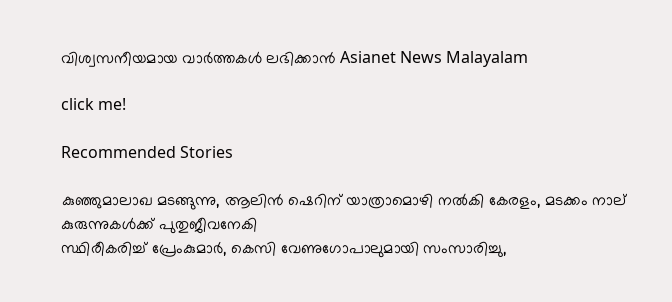വിശ്വസനീയമായ വാർത്തകൾ ലഭിക്കാൻ Asianet News Malayalam

click me!

Recommended Stories

കുഞ്ഞുമാലാഖ മടങ്ങുന്നു, ആലിൻ ഷെറിന് യാത്രാമൊഴി നൽകി കേരളം, മടക്കം നാല് കുരുന്നുകൾക്ക് പുതുജീവനേകി
സ്ഥിരീകരിച്ച് പ്രേംകുമാർ, കെസി വേണുഗോപാലുമായി സംസാരിച്ചു,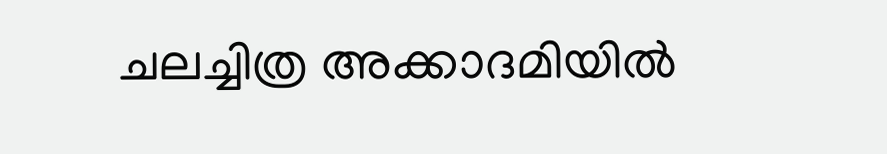ചലച്ചിത്ര അക്കാദമിയിൽ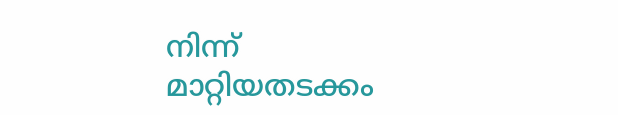നിന്ന് മാറ്റിയതടക്കം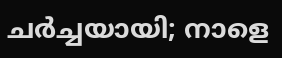ചർച്ചയായി; നാളെ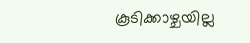കൂടിക്കാഴ്ചയില്ല